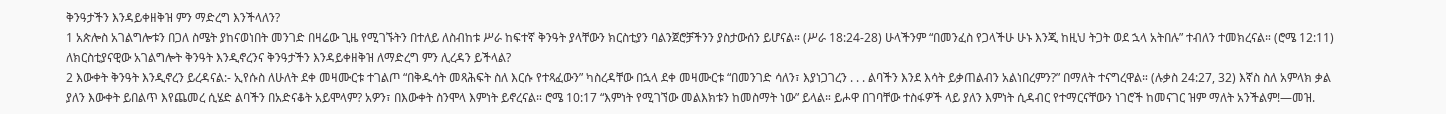ቅንዓታችን እንዳይቀዘቅዝ ምን ማድረግ እንችላለን?
1 አጵሎስ አገልግሎቱን በጋለ ስሜት ያከናወነበት መንገድ በዛሬው ጊዜ የሚገኙትን በተለይ ለስብከቱ ሥራ ከፍተኛ ቅንዓት ያላቸውን ክርስቲያን ባልንጀሮቻችንን ያስታውሰን ይሆናል። (ሥራ 18:24-28) ሁላችንም “በመንፈስ የጋላችሁ ሁኑ እንጂ ከዚህ ትጋት ወደ ኋላ አትበሉ” ተብለን ተመክረናል። (ሮሜ 12:11) ለክርስቲያናዊው አገልግሎት ቅንዓት እንዲኖረንና ቅንዓታችን እንዳይቀዘቅዝ ለማድረግ ምን ሊረዳን ይችላል?
2 እውቀት ቅንዓት እንዲኖረን ይረዳናል:- ኢየሱስ ለሁለት ደቀ መዛሙርቱ ተገልጦ “በቅዱሳት መጻሕፍት ስለ እርሱ የተጻፈውን” ካስረዳቸው በኋላ ደቀ መዛሙርቱ “በመንገድ ሳለን፣ እያነጋገረን . . . ልባችን እንደ እሳት ይቃጠልብን አልነበረምን?” በማለት ተናግረዋል። (ሉቃስ 24:27, 32) እኛስ ስለ አምላክ ቃል ያለን እውቀት ይበልጥ እየጨመረ ሲሄድ ልባችን በአድናቆት አይሞላም? አዎን፣ በእውቀት ስንሞላ እምነት ይኖረናል። ሮሜ 10:17 “እምነት የሚገኘው መልእክቱን ከመስማት ነው” ይላል። ይሖዋ በገባቸው ተስፋዎች ላይ ያለን እምነት ሲዳብር የተማርናቸውን ነገሮች ከመናገር ዝም ማለት አንችልም!—መዝ.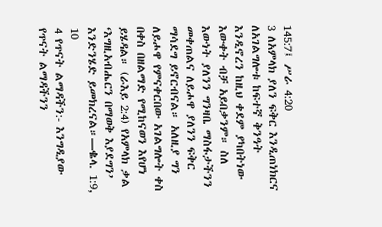145:7፤ ሥራ 4:20
3 ለአምላክ ያለን ፍቅር እንዲጠነክርና ለአገልግሎቱ ከፍተኛ ቅንዓት እንዲኖረን ከዚህ ቀደም ያካበትነው እውቀት ብቻ አይበቃንም። ስለ እውነት ያለንን ግንዛቤ ማስፋታችንን መቀጠልና ለይሖዋ ያለንን ፍቅር ማሳደግ ይኖርብናል። አለዚያ ግን ለይሖዋ የምናቀርበው አገልግሎት ቀስ በቀስ በዘልማድ የሚከናወን እየሆነ ይሄዳል። (ራእይ 2:4) የአምላክ ቃል ‘እግዚአብሔርን በማወቅ እያደግን’ እንድንሄድ ይመክረናል።—ቈላ. 1:9, 10
4 የጥናት ልማዳችን:- እንግዲያው የጥናት ልማዳችንን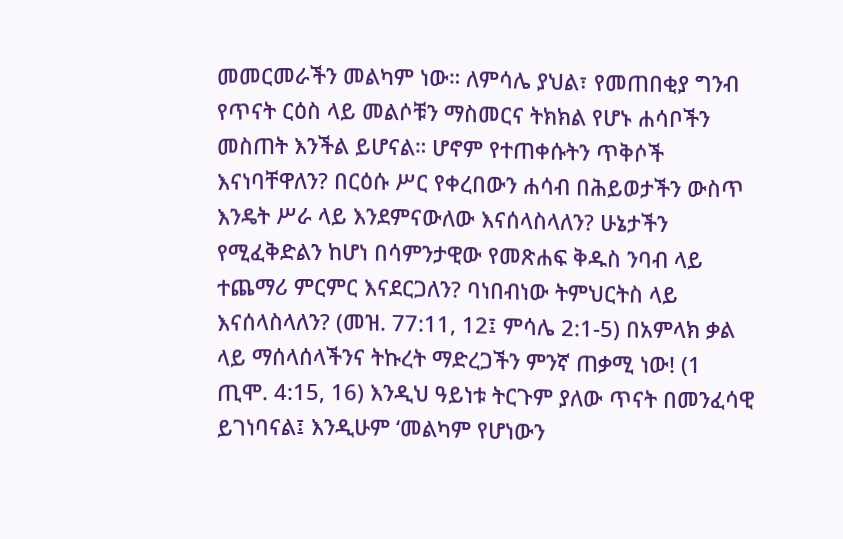መመርመራችን መልካም ነው። ለምሳሌ ያህል፣ የመጠበቂያ ግንብ የጥናት ርዕስ ላይ መልሶቹን ማስመርና ትክክል የሆኑ ሐሳቦችን መስጠት እንችል ይሆናል። ሆኖም የተጠቀሱትን ጥቅሶች እናነባቸዋለን? በርዕሱ ሥር የቀረበውን ሐሳብ በሕይወታችን ውስጥ እንዴት ሥራ ላይ እንደምናውለው እናሰላስላለን? ሁኔታችን የሚፈቅድልን ከሆነ በሳምንታዊው የመጽሐፍ ቅዱስ ንባብ ላይ ተጨማሪ ምርምር እናደርጋለን? ባነበብነው ትምህርትስ ላይ እናሰላስላለን? (መዝ. 77:11, 12፤ ምሳሌ 2:1-5) በአምላክ ቃል ላይ ማሰላሰላችንና ትኩረት ማድረጋችን ምንኛ ጠቃሚ ነው! (1 ጢሞ. 4:15, 16) እንዲህ ዓይነቱ ትርጉም ያለው ጥናት በመንፈሳዊ ይገነባናል፤ እንዲሁም ‘መልካም የሆነውን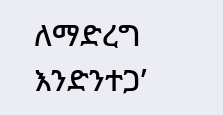ለማድረግ እንድንተጋ’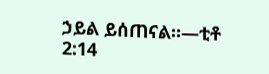ኃይል ይሰጠናል።—ቲቶ 2:14